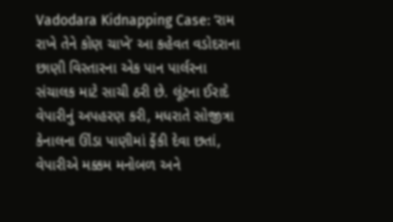Vadodara Kidnapping Case: ‘રામ રાખે તેને કોણ ચાખે’ આ કહેવત વડોદરાના છાણી વિસ્તારના એક પાન પાર્લરના સંચાલક માટે સાચી ઠરી છે. લૂંટના ઈરાદે વેપારીનું અપહરણ કરી, મધરાતે સોજીત્રા કેનાલના ઊંડા પાણીમાં ફેંકી દેવા છતાં, વેપારીએ મક્કમ મનોબળ અને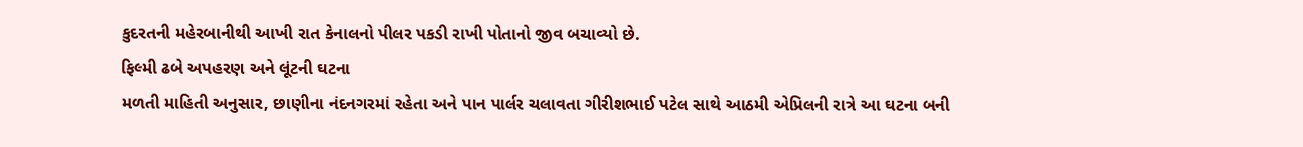કુદરતની મહેરબાનીથી આખી રાત કેનાલનો પીલર પકડી રાખી પોતાનો જીવ બચાવ્યો છે.
ફિલ્મી ઢબે અપહરણ અને લૂંટની ઘટના
મળતી માહિતી અનુસાર, છાણીના નંદનગરમાં રહેતા અને પાન પાર્લર ચલાવતા ગીરીશભાઈ પટેલ સાથે આઠમી એપ્રિલની રાત્રે આ ઘટના બની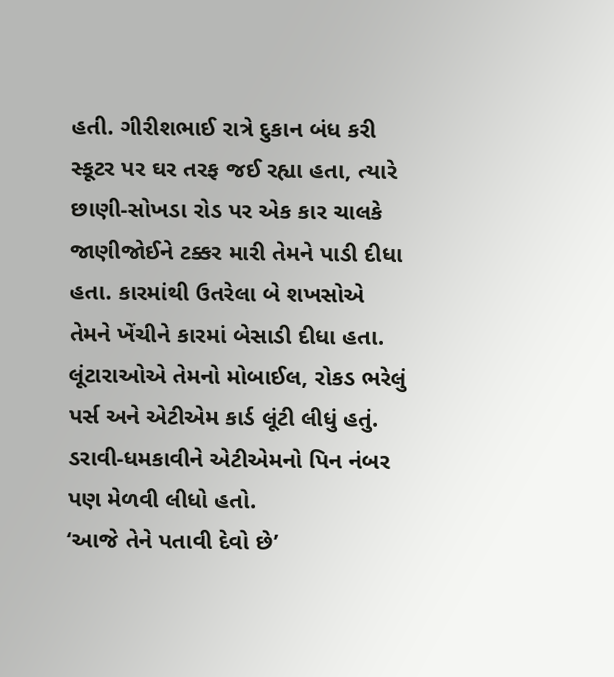હતી. ગીરીશભાઈ રાત્રે દુકાન બંધ કરી સ્કૂટર પર ઘર તરફ જઈ રહ્યા હતા, ત્યારે છાણી-સોખડા રોડ પર એક કાર ચાલકે જાણીજોઈને ટક્કર મારી તેમને પાડી દીધા હતા. કારમાંથી ઉતરેલા બે શખસોએ તેમને ખેંચીને કારમાં બેસાડી દીધા હતા. લૂંટારાઓએ તેમનો મોબાઈલ, રોકડ ભરેલું પર્સ અને એટીએમ કાર્ડ લૂંટી લીધું હતું. ડરાવી-ધમકાવીને એટીએમનો પિન નંબર પણ મેળવી લીધો હતો.
‘આજે તેને પતાવી દેવો છે’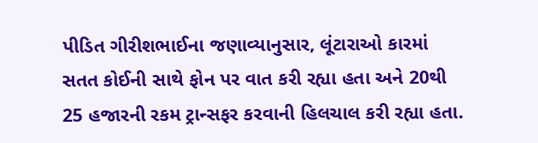પીડિત ગીરીશભાઈના જણાવ્યાનુસાર, લૂંટારાઓ કારમાં સતત કોઈની સાથે ફોન પર વાત કરી રહ્યા હતા અને 20થી 25 હજારની રકમ ટ્રાન્સફર કરવાની હિલચાલ કરી રહ્યા હતા.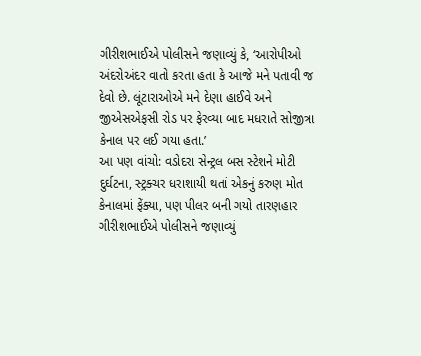ગીરીશભાઈએ પોલીસને જણાવ્યું કે, ‘આરોપીઓ અંદરોઅંદર વાતો કરતા હતા કે આજે મને પતાવી જ દેવો છે. લૂંટારાઓએ મને દેણા હાઈવે અને જીએસએફસી રોડ પર ફેરવ્યા બાદ મધરાતે સોજીત્રા કેનાલ પર લઈ ગયા હતા.’
આ પણ વાંચો: વડોદરા સેન્ટ્રલ બસ સ્ટેશને મોટી દુર્ઘટના, સ્ટ્રક્ચર ધરાશાયી થતાં એકનું કરુણ મોત
કેનાલમાં ફેંક્યા, પણ પીલર બની ગયો તારણહાર
ગીરીશભાઈએ પોલીસને જણાવ્યું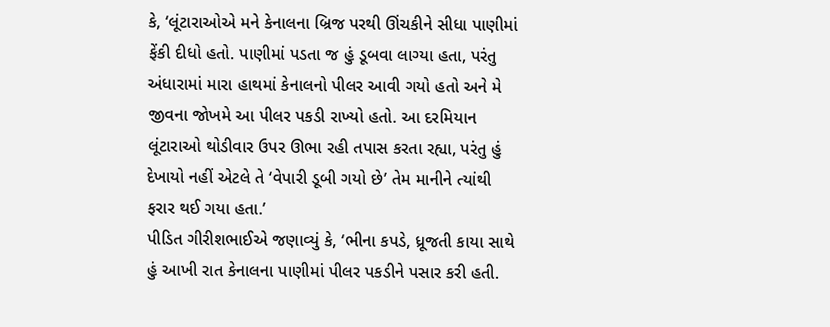કે, ‘લૂંટારાઓએ મને કેનાલના બ્રિજ પરથી ઊંચકીને સીધા પાણીમાં ફેંકી દીધો હતો. પાણીમાં પડતા જ હું ડૂબવા લાગ્યા હતા, પરંતુ અંધારામાં મારા હાથમાં કેનાલનો પીલર આવી ગયો હતો અને મે જીવના જોખમે આ પીલર પકડી રાખ્યો હતો. આ દરમિયાન લૂંટારાઓ થોડીવાર ઉપર ઊભા રહી તપાસ કરતા રહ્યા, પરંતુ હું દેખાયો નહીં એટલે તે ‘વેપારી ડૂબી ગયો છે’ તેમ માનીને ત્યાંથી ફરાર થઈ ગયા હતા.’
પીડિત ગીરીશભાઈએ જણાવ્યું કે, ‘ભીના કપડે, ધ્રૂજતી કાયા સાથે હું આખી રાત કેનાલના પાણીમાં પીલર પકડીને પસાર કરી હતી.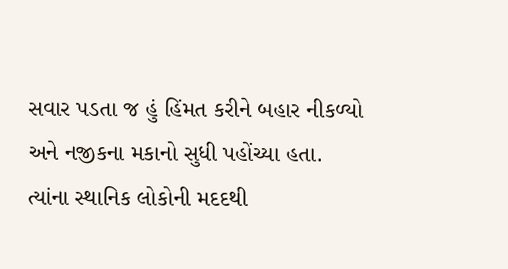સવાર પડતા જ હું હિંમત કરીને બહાર નીકળ્યો અને નજીકના મકાનો સુધી પહોંચ્યા હતા. ત્યાંના સ્થાનિક લોકોની મદદથી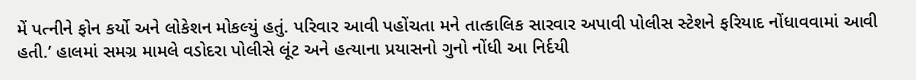મેં પત્નીને ફોન કર્યો અને લોકેશન મોકલ્યું હતું. પરિવાર આવી પહોંચતા મને તાત્કાલિક સારવાર અપાવી પોલીસ સ્ટેશને ફરિયાદ નોંધાવવામાં આવી હતી.’ હાલમાં સમગ્ર મામલે વડોદરા પોલીસે લૂંટ અને હત્યાના પ્રયાસનો ગુનો નોંધી આ નિર્દયી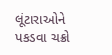લૂંટારાઓને પકડવા ચક્રો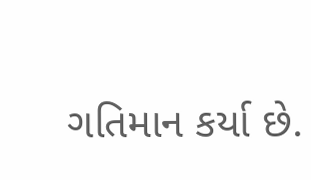ગતિમાન કર્યા છે.